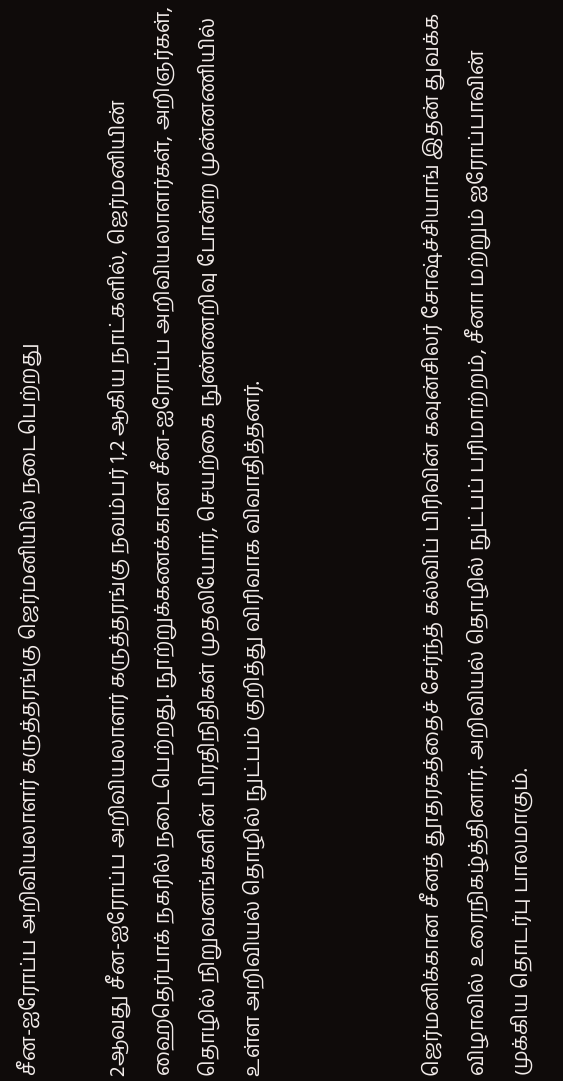சீன-ஐரோப்ப அறிவியலாளர் கருத்தரங்கு ஜெர்மனியில் நடைபெற்றது

2ஆவது சீன-ஐரோப்ப அறிவியலாளர் கருத்தரங்கு நவம்பர் 1,2 ஆகிய நாட்களில், ஜெர்மனியின் ஹைதெர்பாக் நகரில் நடைபெற்றது. நூற்றுக்கணக்கான சீன-ஐரோப்ப அறிவியலாளர்கள், அறிஞர்கள், தொழில் நிறுவனங்களின் பிரதிநிதிகள் முதலியோர், செயற்கை நுண்ணறிவு போன்ற முன்னணியில் உள்ள அறிவியல் தொழில் நுட்பம் குறித்து விரிவாக விவாதித்தனர்.



ஜெர்மனிக்கான சீனத் தூதரகத்தைச் சேர்ந்த் கல்விப் பிரிவின் கவுன்சிலர் சோஷ்ச்சியாங் இதன் துவக்க விழாவில் உரைநிகழ்த்தினார். அறிவியல் தொழில் நுட்பப் பரிமாற்றம், சீனா மற்றும் ஐரோப்பாவின் முக்கிய தொடர்பு பாலமாகும்.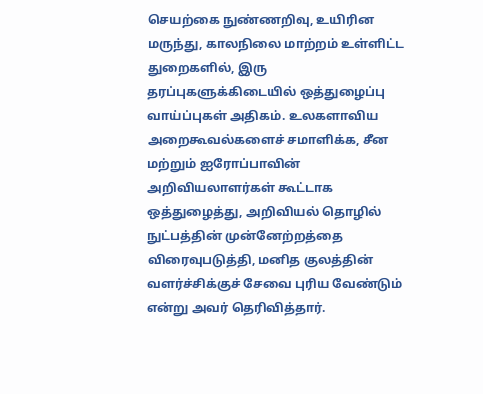செயற்கை நுண்ணறிவு, உயிரின மருந்து, காலநிலை மாற்றம் உள்ளிட்ட துறைகளில், இரு தரப்புகளுக்கிடையில் ஒத்துழைப்பு வாய்ப்புகள் அதிகம். உலகளாவிய அறைகூவல்களைச் சமாளிக்க, சீன மற்றும் ஐரோப்பாவின் அறிவியலாளர்கள் கூட்டாக ஒத்துழைத்து, அறிவியல் தொழில் நுட்பத்தின் முன்னேற்றத்தை விரைவுபடுத்தி, மனித குலத்தின் வளர்ச்சிக்குச் சேவை புரிய வேண்டும் என்று அவர் தெரிவித்தார்.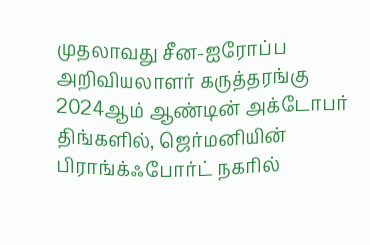முதலாவது சீன-ஐரோப்ப அறிவியலாளர் கருத்தரங்கு 2024ஆம் ஆண்டின் அக்டோபர் திங்களில், ஜெர்மனியின்  பிராங்க்ஃபோர்ட் நகரில்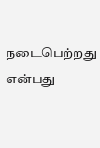நடைபெற்றது என்பது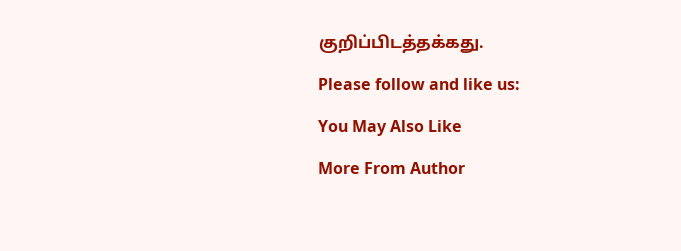குறிப்பிடத்தக்கது.

Please follow and like us:

You May Also Like

More From Author